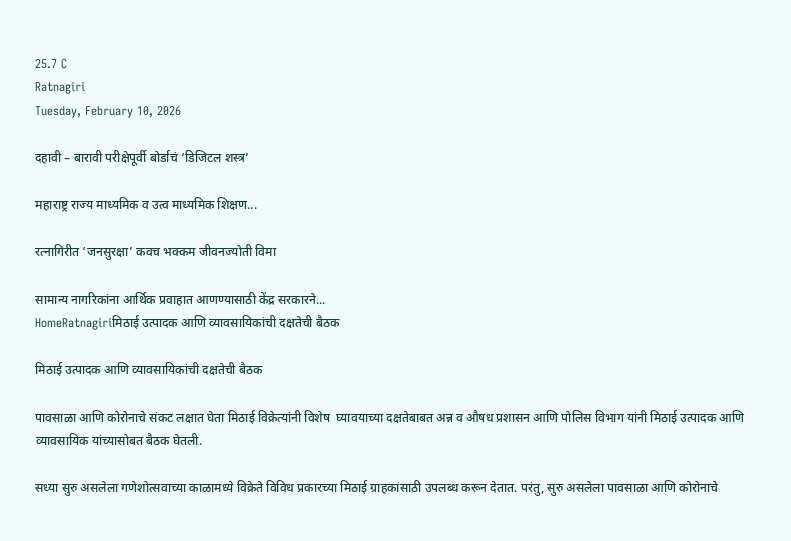25.7 C
Ratnagiri
Tuesday, February 10, 2026

दहावी – बारावी परीक्षेपूर्वी बोर्डाचं ‘डिजिटल शस्त्र’

महाराष्ट्र राज्य माध्यमिक व उत्व माध्यमिक शिक्षण...

रत्नागिरीत ‘जनसुरक्षा’ कवच भक्कम जीवनज्योती विमा

सामान्य नागरिकांना आर्थिक प्रवाहात आणण्यासाठी केंद्र सरकारने...
HomeRatnagiriमिठाई उत्पादक आणि व्यावसायिकांची दक्षतेची बैठक

मिठाई उत्पादक आणि व्यावसायिकांची दक्षतेची बैठक

पावसाळा आणि कोरोनाचे संकट लक्षात घेता मिठाई विक्रेत्यांनी विशेष  घ्यावयाच्या दक्षतेबाबत अन्न व औषध प्रशासन आणि पोलिस विभाग यांनी मिठाई उत्पादक आणि व्यावसायिक यांच्यासोबत बैठक घेतली.

सध्या सुरु असलेला गणेशोत्सवाच्या काळामध्ये विक्रेते विविध प्रकारच्या मिठाई ग्राहकांसाठी उपलब्ध करून देतात. परंतु, सुरु असलेला पावसाळा आणि कोरोनाचे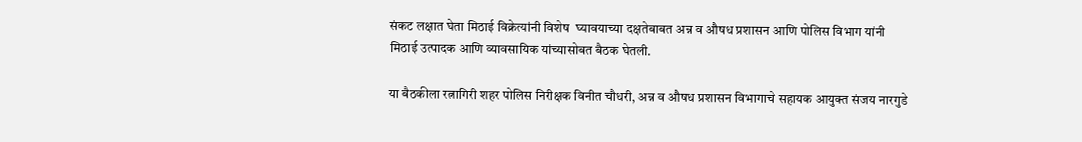संकट लक्षात घेता मिठाई विक्रेत्यांनी विशेष  घ्यावयाच्या दक्षतेबाबत अन्न व औषध प्रशासन आणि पोलिस विभाग यांनी मिठाई उत्पादक आणि व्यावसायिक यांच्यासोबत बैठक घेतली.

या बैठकीला रत्नागिरी शहर पोलिस निरीक्षक विनीत चौधरी, अन्न व औषध प्रशासन विभागाचे सहायक आयुक्त संजय नारगुडे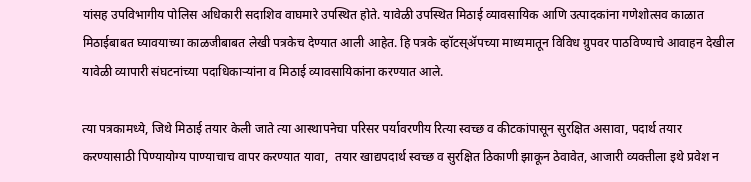यांसह उपविभागीय पोलिस अधिकारी सदाशिव वाघमारे उपस्थित होते. यावेळी उपस्थित मिठाई व्यावसायिक आणि उत्पादकांना गणेशोत्सव काळात मिठाईबाबत घ्यावयाच्या काळजीबाबत लेखी पत्रकेच देण्यात आली आहेत. हि पत्रके व्हॉटस्ॲपच्या माध्यमातून विविध ग्रुपवर पाठविण्याचे आवाहन देखील यावेळी व्यापारी संघटनांच्या पदाधिकाऱ्यांना व मिठाई व्यावसायिकांना करण्यात आले.

त्या पत्रकामध्ये, जिथे मिठाई तयार केली जाते त्या आस्थापनेचा परिसर पर्यावरणीय रित्या स्वच्छ व कीटकांपासून सुरक्षित असावा, पदार्थ तयार करण्यासाठी पिण्यायोग्य पाण्याचाच वापर करण्यात यावा,  तयार खाद्यपदार्थ स्वच्छ व सुरक्षित ठिकाणी झाकून ठेवावेत, आजारी व्यक्तीला इथे प्रवेश न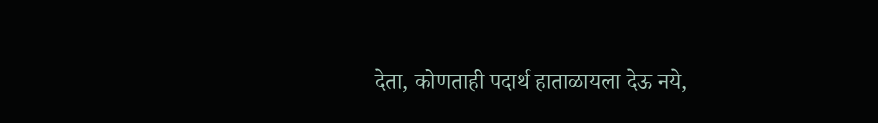देता, कोणताही पदार्थ हाताळायला देऊ नये,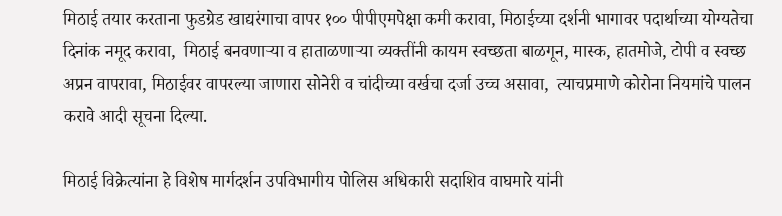मिठाई तयार करताना फुडग्रेड खाद्यरंगाचा वापर १०० पीपीएमपेक्षा कमी करावा, मिठाईच्या दर्शनी भागावर पदार्थाच्या योग्यतेचा दिनांक नमूद करावा,  मिठाई बनवणाऱ्या व हाताळणाऱ्या व्यक्तींनी कायम स्वच्छता बाळगून, मास्क, हातमोजे, टोपी व स्वच्छ अप्रन वापरावा, मिठाईवर वापरल्या जाणारा सोनेरी व चांदीच्या वर्खचा दर्जा उच्च असावा,  त्याचप्रमाणे कोरोना नियमांचे पालन करावे आदी सूचना दिल्या.

मिठाई विक्रेत्यांना हे विशेष मार्गदर्शन उपविभागीय पोलिस अधिकारी सदाशिव वाघमारे यांनी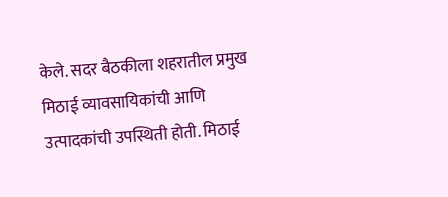केले. सदर बैठकीला शहरातील प्रमुख मिठाई व्यावसायिकांची आणि उत्पादकांची उपस्थिती होती. मिठाई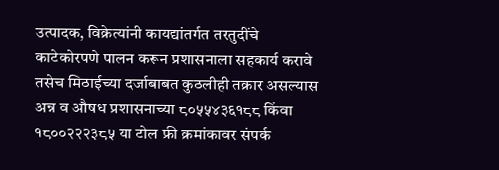उत्पादक, विक्रेत्यांनी कायद्यांतर्गत तरतुदींचे काटेकोरपणे पालन करून प्रशासनाला सहकार्य करावे तसेच मिठाईच्या दर्जाबाबत कुठलीही तक्रार असल्यास अन्न व औषध प्रशासनाच्या ८०५५४३६१८८ किंवा १८००२२२३८५ या टोल फ्री क्रमांकावर संपर्क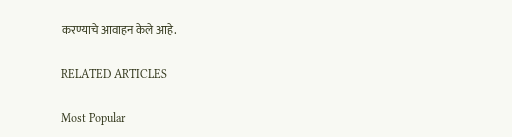करण्याचे आवाहन केले आहे.

RELATED ARTICLES

Most Popular